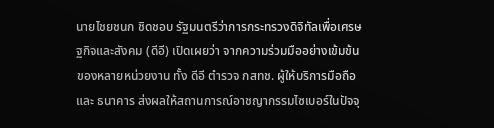นายไชยชนก ชิดชอบ รัฐมนตรีว่าการกระทรวงดิจิทัลเพื่อเศรษฐกิจและสังคม (ดีอี) เปิดเผยว่า จากความร่วมมืออย่างเข้มข้นของหลายหน่วยงาน ทั้ง ดีอี ตำรวจ กสทช. ผู้ให้บริการมือถือ และ ธนาคาร ส่งผลให้สถานการณ์อาชญากรรมไซเบอร์ในปัจจุ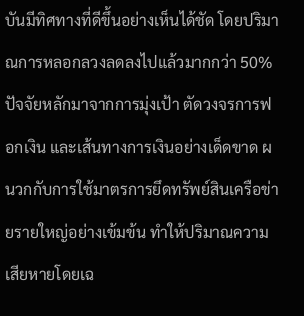บันมีทิศทางที่ดีขึ้นอย่างเห็นได้ชัด โดยปริมาณการหลอกลวงลดลงไปแล้วมากกว่า 50% ปัจจัยหลักมาจากการมุ่งเป้า ตัดวงจรการฟอกเงิน และเส้นทางการเงินอย่างเด็ดขาด ผนวกกับการใช้มาตรการยึดทรัพย์สินเครือข่ายรายใหญ่อย่างเข้มข้น ทำให้ปริมาณความเสียหายโดยเฉ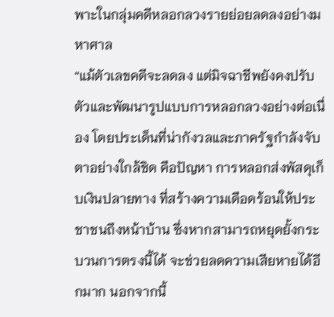พาะในกลุ่มคดีหลอกลวงรายย่อยลดลงอย่างมหาศาล
“แม้ตัวเลขคดีจะลดลง แต่มิจฉาชีพยังคงปรับตัวและพัฒนารูปแบบการหลอกลวงอย่างต่อเนื่อง โดยประเด็นที่น่ากังวลและภาครัฐกำลังจับตาอย่างใกล้ชิด คือปัญหา การหลอกส่งพัสดุเก็บเงินปลายทาง ที่สร้างความเดือดร้อนให้ประชาชนถึงหน้าบ้าน ซึ่งหากสามารถหยุดยั้งกระบวนการตรงนี้ได้ จะช่วยลดความเสียหายได้อีกมาก นอกจากนี้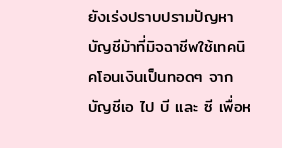ยังเร่งปราบปรามปัญหา บัญชีม้าที่มิจฉาชีพใช้เทคนิคโอนเงินเป็นทอดๆ จากบัญชีเอ ไป บี และ ซี เพื่อห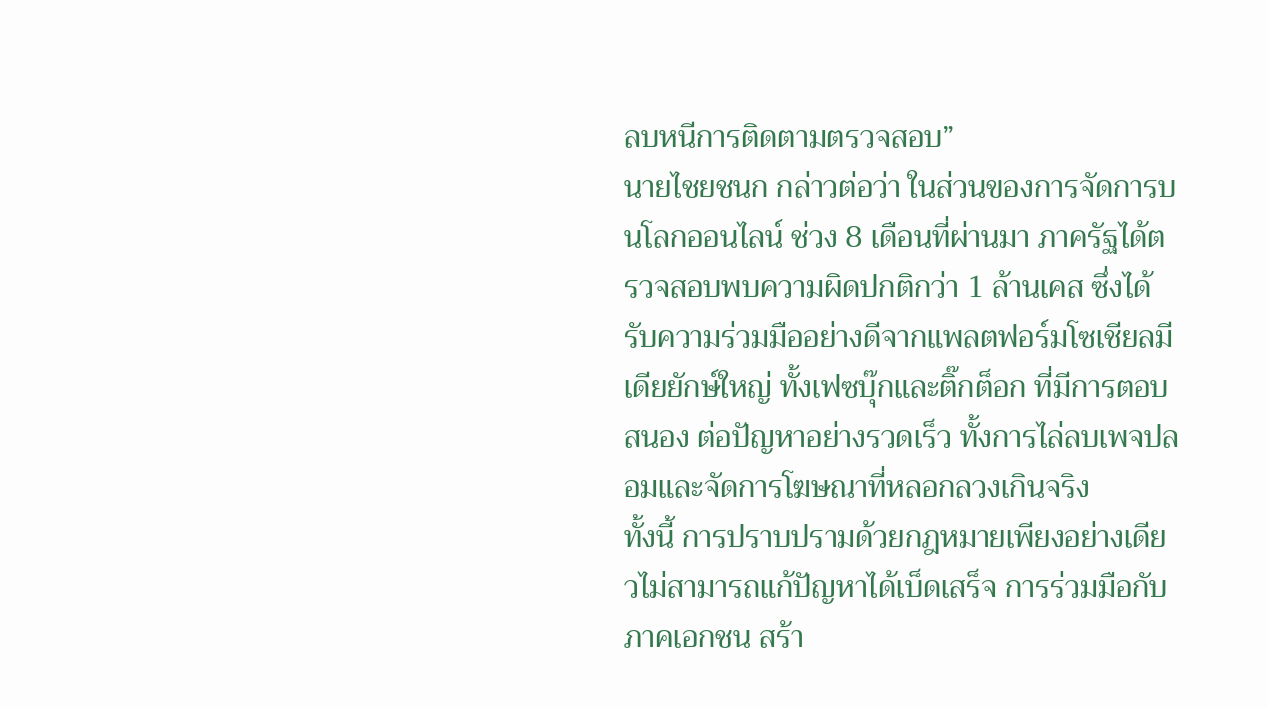ลบหนีการติดตามตรวจสอบ”
นายไชยชนก กล่าวต่อว่า ในส่วนของการจัดการบนโลกออนไลน์ ช่วง 8 เดือนที่ผ่านมา ภาครัฐได้ตรวจสอบพบความผิดปกติกว่า 1 ล้านเคส ซึ่งได้รับความร่วมมืออย่างดีจากแพลตฟอร์มโซเชียลมีเดียยักษ์ใหญ่ ทั้งเฟซบุ๊กและติ๊กต็อก ที่มีการตอบสนอง ต่อปัญหาอย่างรวดเร็ว ทั้งการไล่ลบเพจปลอมและจัดการโฆษณาที่หลอกลวงเกินจริง
ทั้งนี้ การปราบปรามด้วยกฎหมายเพียงอย่างเดียวไม่สามารถแก้ปัญหาได้เบ็ดเสร็จ การร่วมมือกับภาคเอกชน สร้า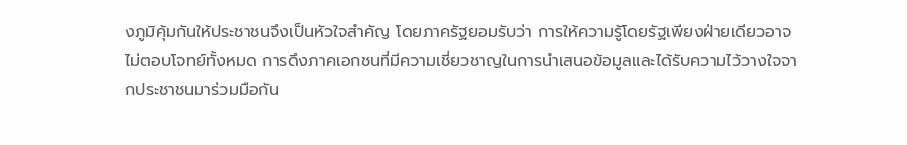งภูมิคุ้มกันให้ประชาชนจึงเป็นหัวใจสำคัญ โดยภาครัฐยอมรับว่า การให้ความรู้โดยรัฐเพียงฝ่ายเดียวอาจไม่ตอบโจทย์ทั้งหมด การดึงภาคเอกชนที่มีความเชี่ยวชาญในการนำเสนอข้อมูลและได้รับความไว้วางใจจากประชาชนมาร่วมมือกัน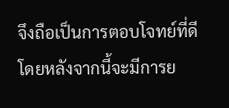จึงถือเป็นการตอบโจทย์ที่ดี โดยหลังจากนี้จะมีการย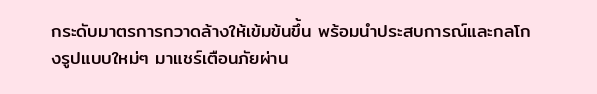กระดับมาตรการกวาดล้างให้เข้มข้นขึ้น พร้อมนำประสบการณ์และกลโกงรูปแบบใหม่ๆ มาแชร์เตือนภัยผ่าน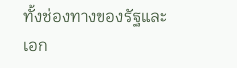ทั้งช่องทางของรัฐและเอก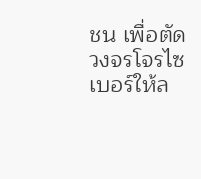ชน เพื่อตัดวงจรโจรไซเบอร์ให้ล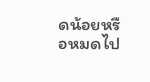ดน้อยหรือหมดไป